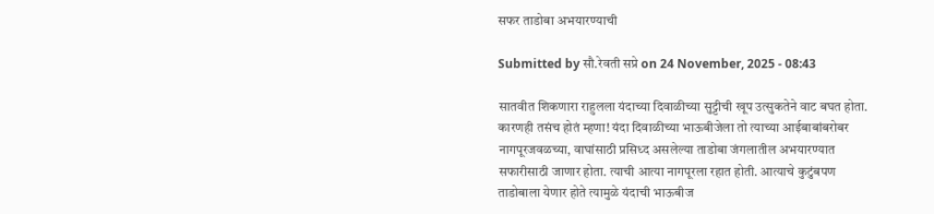सफर ताडोबा अभयारण्याची

Submitted by सौ.रेवती सप्रे on 24 November, 2025 - 08:43

सातवीत शिकणारा राहुलला यंदाच्या दिवाळीच्या सुट्टीची खूप उत्सुकतेने वाट बघत होता. कारणही तसंच होतं म्हणा! यंदा दिवाळीच्या भाऊबीजेला तो त्याच्या आईबाबांबरोबर नागपूरजवळच्या, वाघांसाठी प्रसिध्द असलेल्या ताडोबा जंगलातील अभयारण्यात सफारीसाठी जाणार होता. त्याची आत्या नागपूरला रहात होती. आत्याचे कुटुंबपण ताडोबाला येणार होते त्यामुळे यंदाची भाऊबीज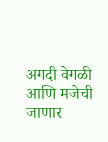अगदी वेगळी आणि मजेची जाणार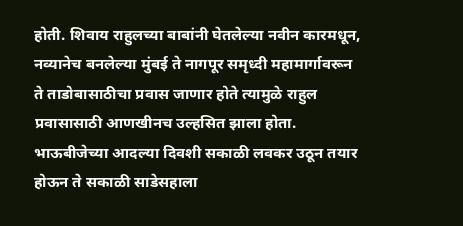होती. शिवाय राहुलच्या बाबांनी घेतलेल्या नवीन कारमधून, नव्यानेच बनलेल्या मुंबई ते नागपूर समृध्दी महामार्गावरून ते ताडोबासाठीचा प्रवास जाणार होते त्यामुळे राहुल प्रवासासाठी आणखीनच उल्हसित झाला होता.
भाऊबीजेच्या आदल्या दिवशी सकाळी लवकर उठून तयार होऊन ते सकाळी साडेसहाला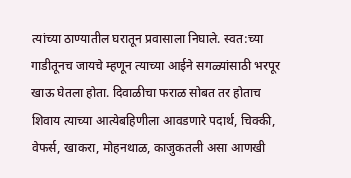त्यांच्या ठाण्यातील घरातून प्रवासाला निघाले. स्वत:च्या गाडीतूनच जायचे म्हणून त्याच्या आईने सगळ्यांसाठी भरपूर खाऊ घेतला होता. दिवाळीचा फराळ सोबत तर होताच शिवाय त्याच्या आत्येबहिणीला आवडणारे पदार्थ, चिक्की, वेफर्स, खाकरा, मोहनथाळ, काजुकतली असा आणखी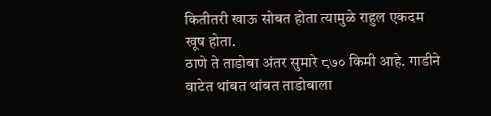कितीतरी खाऊ सोबत होता त्यामुळे राहुल एकदम खूष होता.
ठाणे ते ताडोबा अंतर सुमारे ८७० किमी आहे. गाडीने वाटेत थांबत थांबत ताडोबाला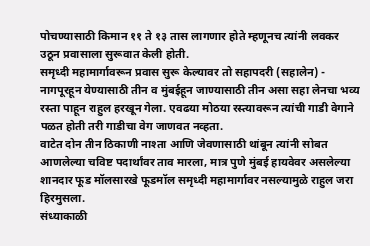पोचण्यासाठी किमान ११ ते १३ तास लागणार होते म्हणूनच त्यांनी लवकर उठून प्रवासाला सुरूवात केली होती.
समृध्दी महामार्गावरून प्रवास सुरू केल्यावर तो सहापदरी (सहालेन) - नागपूरहून येण्यासाठी तीन व मुंबईहून जाण्यासाठी तीन असा सहा लेनचा भव्य रस्ता पाहून राहुल हरखून गेला. एवढया मोठया रस्त्यावरून त्यांची गाडी वेगाने पळत होती तरी गाडीचा वेग जाणवत नव्हता.
वाटेत दोन तीन ठिकाणी नाश्ता आणि जेवणासाठी थांबून त्यांनी सोबत आणलेल्या चविष्ट पदार्थांवर ताव मारला, मात्र पुणे मुंबई हायवेवर असलेल्या शानदार फूड मॉलसारखे फूडमॉल समृध्दी महामार्गावर नसल्यामुळे राहुल जरा हिरमुसला.
संध्याकाळी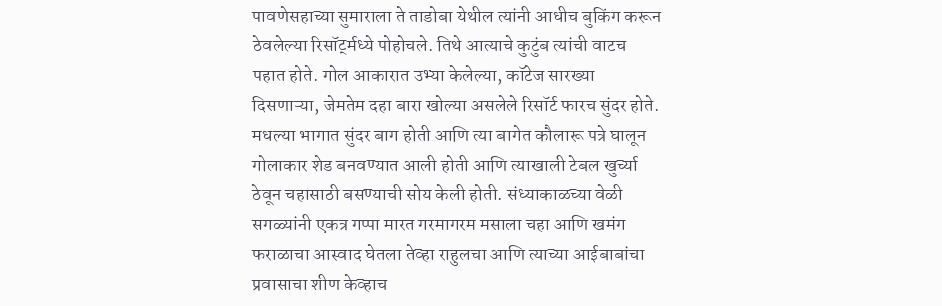पावणेसहाच्या सुमाराला ते ताडोबा येथील त्यांनी आधीच बुकिंग करून ठेवलेल्या रिसॉर्ट्मध्ये पोहोचले. तिथे आत्याचे कुटुंब त्यांची वाटच पहात होते. गोल आकारात उभ्या केलेल्या, कॉटेज सारख्या दिसणाऱ्या, जेमतेम दहा बारा खोल्या असलेले रिसॉर्ट फारच सुंदर होते. मधल्या भागात सुंदर बाग होती आणि त्या बागेत कौलारू पत्रे घालून गोलाकार शेड बनवण्यात आली होती आणि त्याखाली टेबल खुर्च्या ठेवून चहासाठी बसण्याची सोय केली होती. संध्याकाळच्या वेळी सगळ्यांनी एकत्र गप्पा मारत गरमागरम मसाला चहा आणि खमंग फराळाचा आस्वाद घेतला तेव्हा राहुलचा आणि त्याच्या आईबाबांचा प्रवासाचा शीण केव्हाच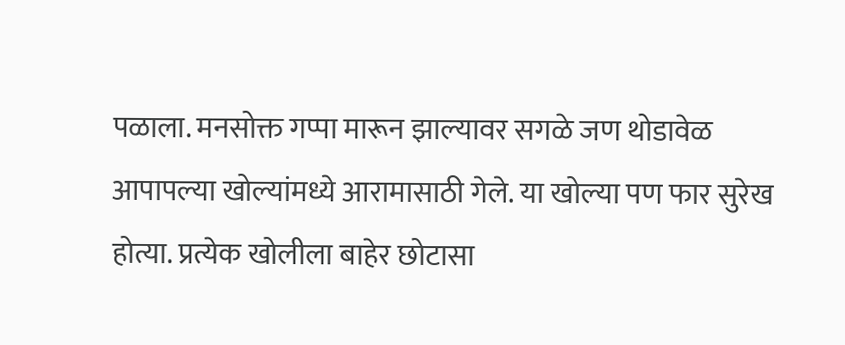पळाला. मनसोक्त गप्पा मारून झाल्यावर सगळे जण थोडावेळ आपापल्या खोल्यांमध्ये आरामासाठी गेले. या खोल्या पण फार सुरेख होत्या. प्रत्येक खोलीला बाहेर छोटासा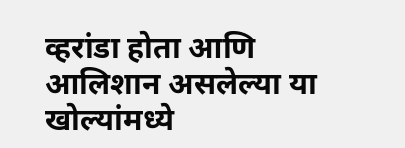व्हरांडा होता आणि आलिशान असलेल्या या खोल्यांमध्ये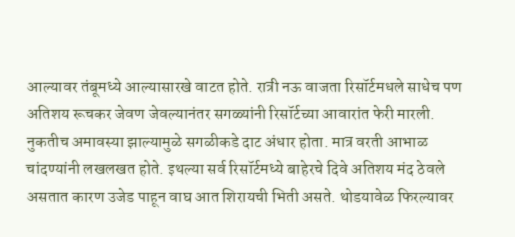आल्यावर तंबूमध्ये आल्यासारखे वाटत होते. रात्री नऊ वाजता रिसॉर्टमधले साधेच पण अतिशय रूचकर जेवण जेवल्यानंतर सगळ्यांनी रिसॉर्टच्या आवारांत फेरी मारली. नुकतीच अमावस्या झाल्यामुळे सगळीकडे दाट अंधार होता. मात्र वरती आभाळ चांदण्यांनी लखलखत होते. इथल्या सर्व रिसॉर्टमध्ये बाहेरचे दिवे अतिशय मंद ठेवले असतात कारण उजेड पाहून वाघ आत शिरायची भिती असते. थोडयावेळ फिरल्यावर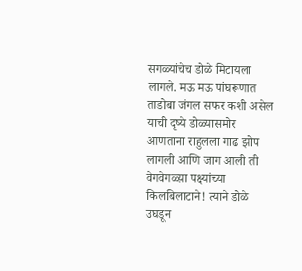सगळ्यांचेच डोळे मिटायला लागले. मऊ मऊ पांघरूणात ताडोबा जंगल सफर कशी असेल याची दृष्ये डोळ्यासमोर आणताना राहुलला गाढ झोप लागली आणि जाग आली ती वेगवेगळ्य़ा पक्ष्यांच्या किलबिलाटाने! त्याने डोळे उघडून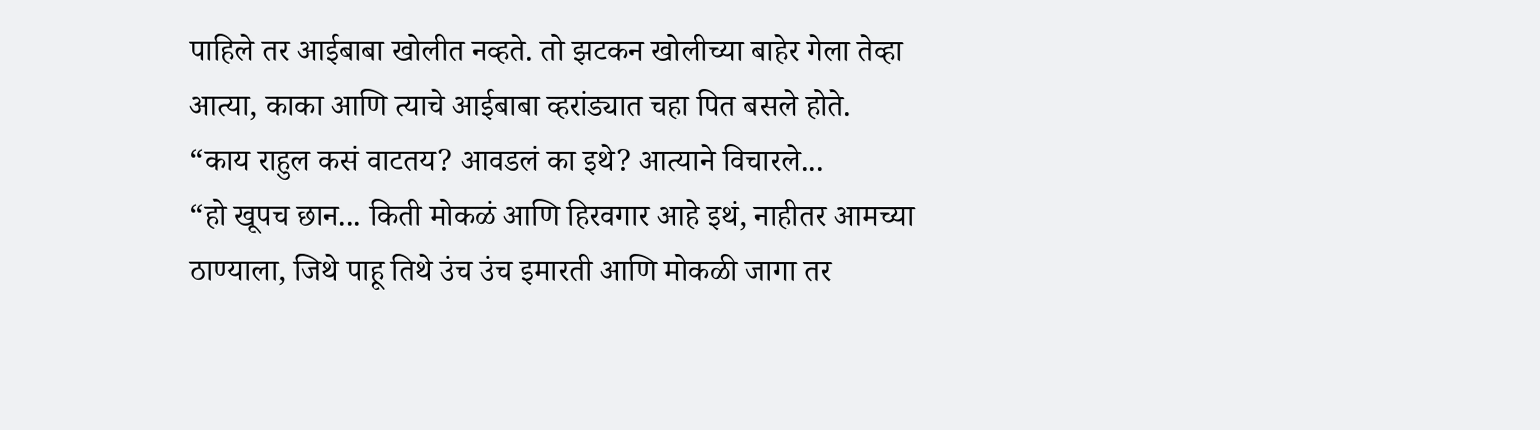पाहिले तर आईबाबा खोलीत नव्हते. तो झटकन खोलीच्या बाहेर गेला तेव्हा आत्या, काका आणि त्याचे आईबाबा व्हरांड्यात चहा पित बसले होते.
“काय राहुल कसं वाटतय? आवडलं का इथे? आत्याने विचारले...
“हो खूपच छान... किती मोकळं आणि हिरवगार आहे इथं, नाहीतर आमच्या ठाण्याला, जिथे पाहू तिथे उंच उंच इमारती आणि मोकळी जागा तर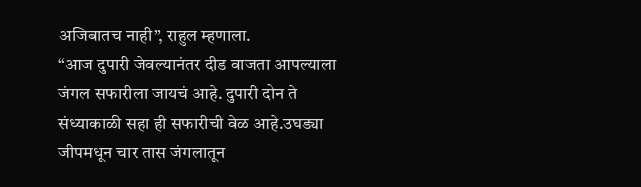अजिबातच नाही”, राहुल म्हणाला.
“आज दुपारी जेवल्यानंतर दीड वाजता आपल्याला जंगल सफारीला जायचं आहे. दुपारी दोन ते संध्याकाळी सहा ही सफारीची वेळ आहे.उघड्या जीपमधून चार तास जंगलातून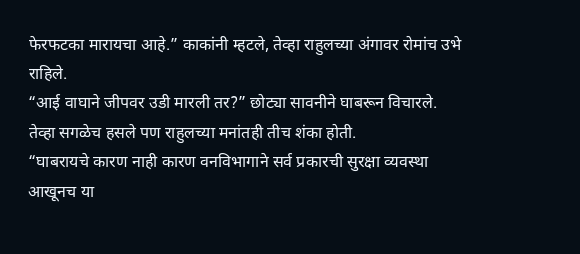फेरफटका मारायचा आहे.” काकांनी म्हटले, तेव्हा राहुलच्या अंगावर रोमांच उभे राहिले.
“आई वाघाने जीपवर उडी मारली तर?” छोट्या सावनीने घाबरून विचारले. तेव्हा सगळेच हसले पण राहुलच्या मनांतही तीच शंका होती.
“घाबरायचे कारण नाही कारण वनविभागाने सर्व प्रकारची सुरक्षा व्यवस्था आखूनच या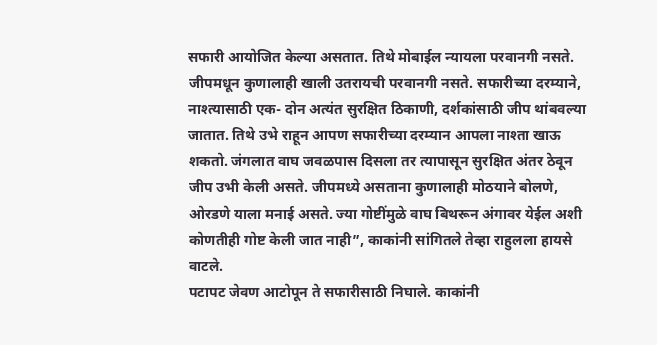सफारी आयोजित केल्या असतात. तिथे मोबाईल न्यायला परवानगी नसते. जीपमधून कुणालाही खाली उतरायची परवानगी नसते. सफारीच्या दरम्याने, नाश्त्यासाठी एक- दोन अत्यंत सुरक्षित ठिकाणी, दर्शकांसाठी जीप थांबवल्या जातात. तिथे उभे राहून आपण सफारीच्या दरम्यान आपला नाश्ता खाऊ शकतो. जंगलात वाघ जवळपास दिसला तर त्यापासून सुरक्षित अंतर ठेवून जीप उभी केली असते. जीपमध्ये असताना कुणालाही मोठयाने बोलणे, ओरडणे याला मनाई असते. ज्या गोष्टींमुळे वाघ बिथरून अंगावर येईल अशी कोणतीही गोष्ट केली जात नाही”, काकांनी सांगितले तेव्हा राहुलला हायसे वाटले.
पटापट जेवण आटोपून ते सफारीसाठी निघाले. काकांनी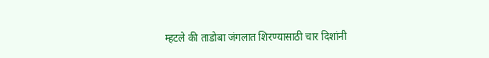म्हटले की ताडोबा जंगलात शिरण्यासाठी चार दिशांनी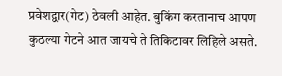प्रवेशद्वार(गेट) ठेवली आहेत. बुकिंग करतानाच आपण कुठल्या गेटने आत जायचे ते तिकिटावर लिहिले असते.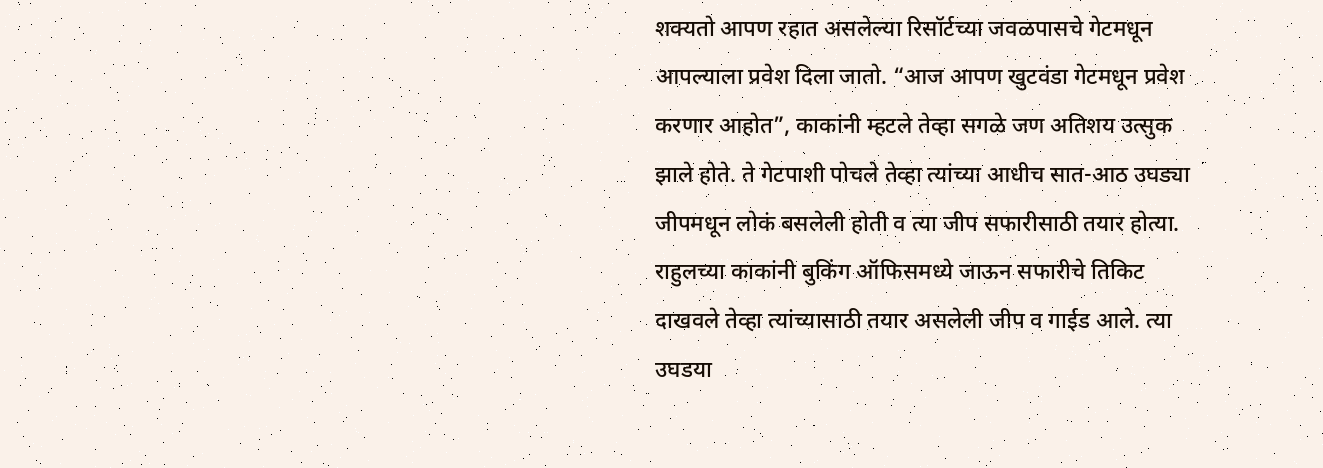शक्यतो आपण रहात असलेल्या रिसॉर्टच्या जवळपासचे गेटमधून आपल्याला प्रवेश दिला जातो. “आज आपण खुटवंडा गेटमधून प्रवेश करणार आहोत”, काकांनी म्हटले तेव्हा सगळे जण अतिशय उत्सुक झाले होते. ते गेटपाशी पोचले तेव्हा त्यांच्या आधीच सात-आठ उघड्या जीपमधून लोकं बसलेली होती व त्या जीप सफारीसाठी तयार होत्या.
राहुलच्या काकांनी बुकिंग ऑफिसमध्ये जाऊन सफारीचे तिकिट दाखवले तेव्हा त्यांच्यासाठी तयार असलेली जीप व गाईड आले. त्या उघडया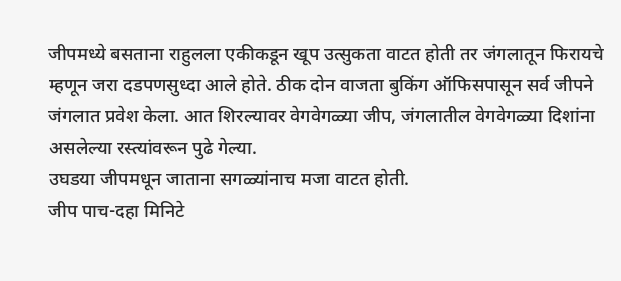जीपमध्ये बसताना राहुलला एकीकडून खूप उत्सुकता वाटत होती तर जंगलातून फिरायचे म्हणून जरा दडपणसुध्दा आले होते. ठीक दोन वाजता बुकिंग ऑफिसपासून सर्व जीपने जंगलात प्रवेश केला. आत शिरल्यावर वेगवेगळ्या जीप, जंगलातील वेगवेगळ्या दिशांना असलेल्या रस्त्यांवरून पुढे गेल्या.
उघडया जीपमधून जाताना सगळ्यांनाच मजा वाटत होती.
जीप पाच-दहा मिनिटे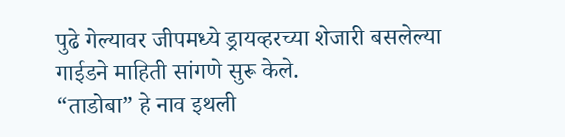पुढे गेल्यावर जीपमध्ये ड्रायव्हरच्या शेजारी बसलेल्या गाईडने माहिती सांगणे सुरू केले.
“ताडोबा” हे नाव इथली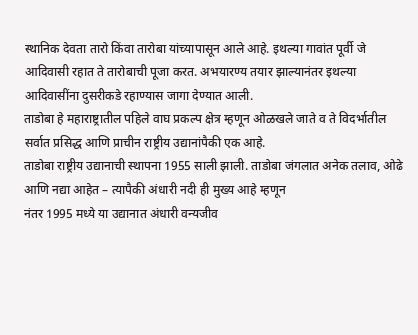स्थानिक देवता तारो किंवा तारोबा यांच्यापासून आले आहे. इथल्या गावांत पूर्वी जे आदिवासी रहात ते तारोबाची पूजा करत. अभयारण्य तयार झाल्यानंतर इथल्या आदिवासींना दुसरीकडे रहाण्यास जागा देण्यात आली.
ताडोबा हे महाराष्ट्रातील पहिले वाघ प्रकल्प क्षेत्र म्हणून ओळखले जाते व ते विदर्भातील सर्वात प्रसिद्ध आणि प्राचीन राष्ट्रीय उद्यानांपैकी एक आहे.
ताडोबा राष्ट्रीय उद्यानाची स्थापना 1955 साली झाली. ताडोबा जंगलात अनेक तलाव, ओढे आणि नद्या आहेत – त्यापैकी अंधारी नदी ही मुख्य आहे म्हणून
नंतर 1995 मध्ये या उद्यानात अंधारी वन्यजीव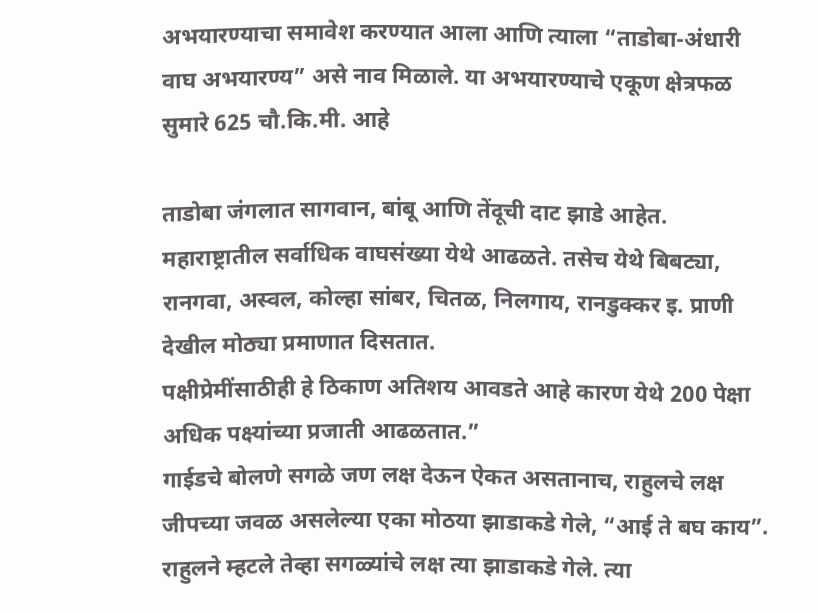अभयारण्याचा समावेश करण्यात आला आणि त्याला “ताडोबा-अंधारी वाघ अभयारण्य” असे नाव मिळाले. या अभयारण्याचे एकूण क्षेत्रफळ सुमारे 625 चौ.कि.मी. आहे

ताडोबा जंगलात सागवान, बांबू आणि तेंदूची दाट झाडे आहेत. महाराष्ट्रातील सर्वाधिक वाघसंख्या येथे आढळते. तसेच येथे बिबट्या, रानगवा, अस्वल, कोल्हा सांबर, चितळ, निलगाय, रानडुक्कर इ. प्राणी देखील मोठ्या प्रमाणात दिसतात.
पक्षीप्रेमींसाठीही हे ठिकाण अतिशय आवडते आहे कारण येथे 200 पेक्षा अधिक पक्ष्यांच्या प्रजाती आढळतात.”
गाईडचे बोलणे सगळे जण लक्ष देऊन ऐकत असतानाच, राहुलचे लक्ष जीपच्या जवळ असलेल्या एका मोठया झाडाकडे गेले, “आई ते बघ काय”. राहुलने म्हटले तेव्हा सगळ्यांचे लक्ष त्या झाडाकडे गेले. त्या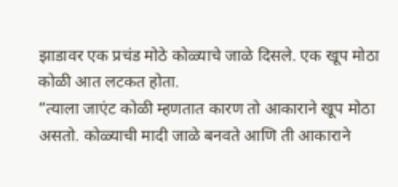झाडावर एक प्रचंड मोठे कोळ्याचे जाळे दिसले. एक खूप मोठा कोळी आत लटकत होता.
“त्याला जाएंट कोळी म्हणतात कारण तो आकाराने खूप मोठा असतो. कोळ्याची मादी जाळे बनवते आणि ती आकाराने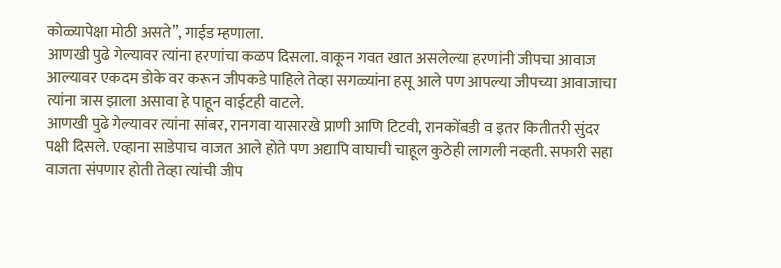कोळ्यापेक्षा मोठी असते”, गाईड म्हणाला.
आणखी पुढे गेल्यावर त्यांना हरणांचा कळप दिसला. वाकून गवत खात असलेल्या हरणांनी जीपचा आवाज आल्यावर एकदम डोके वर करून जीपकडे पाहिले तेव्हा सगळ्यांना हसू आले पण आपल्या जीपच्या आवाजाचा त्यांना त्रास झाला असावा हे पाहून वाईटही वाटले.
आणखी पुढे गेल्यावर त्यांना सांबर, रानगवा यासारखे प्राणी आणि टिटवी, रानकोंबडी व इतर कितीतरी सुंदर पक्षी दिसले. एव्हाना साडेपाच वाजत आले होते पण अद्यापि वाघाची चाहूल कुठेही लागली नव्हती. सफारी सहा वाजता संपणार होती तेव्हा त्यांची जीप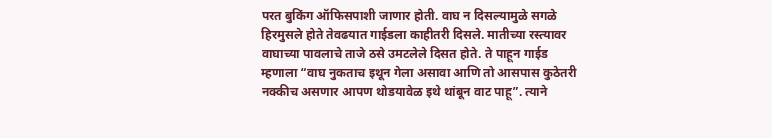परत बुकिंग ऑफिसपाशी जाणार होती. वाघ न दिसल्यामुळे सगळे हिरमुसले होते तेवढयात गाईडला काहीतरी दिसले. मातीच्या रस्त्यावर वाघाच्या पावलाचे ताजे ठसे उमटलेले दिसत होते. ते पाहून गाईड म्हणाला “वाघ नुकताच इथून गेला असावा आणि तो आसपास कुठेतरी नक्कीच असणार आपण थोडयावेळ इथे थांबून वाट पाहू”. त्याने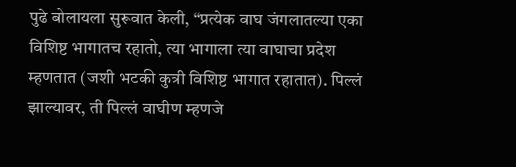पुढे बोलायला सुरूवात केली, “प्रत्येक वाघ जंगलातल्या एका विशिष्ट भागातच रहातो, त्या भागाला त्या वाघाचा प्रदेश म्हणतात (जशी भटकी कुत्री विशिष्ट भागात रहातात). पिल्लं झाल्यावर, ती पिल्लं वाघीण म्हणजे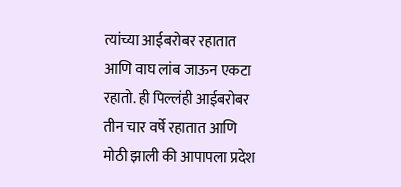त्यांच्या आईबरोबर रहातात आणि वाघ लांब जाऊन एकटा रहातो. ही पिल्लंही आईबरोबर तीन चार वर्षे रहातात आणि मोठी झाली की आपापला प्रदेश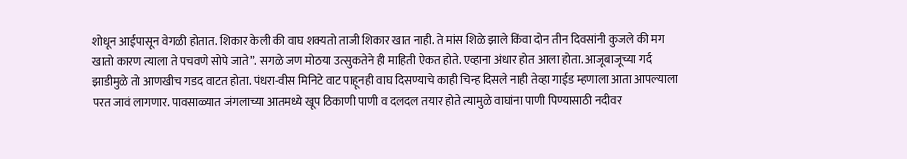शोधून आईपासून वेगळी होतात. शिकार केली की वाघ शक्यतो ताजी शिकार खात नाही. ते मांस शिळे झाले किंवा दोन तीन दिवसांनी कुजले की मग खातो कारण त्याला ते पचवणे सोपे जाते”. सगळे जण मोठया उत्सुकतेने ही माहिती ऐकत होते. एव्हाना अंधार होत आला होता. आजूबाजूच्या गर्द झाडीमुळे तो आणखीच गडद वाटत होता. पंधरा-वीस मिनिटे वाट पाहूनही वाघ दिसण्याचे काही चिन्ह दिसले नाही तेव्हा गाईड म्हणाला आता आपल्याला परत जावं लागणार. पावसाळ्यात जंगलाच्या आतमध्ये खूप ठिकाणी पाणी व दलदल तयार होते त्यामुळे वाघांना पाणी पिण्यासाठी नदीवर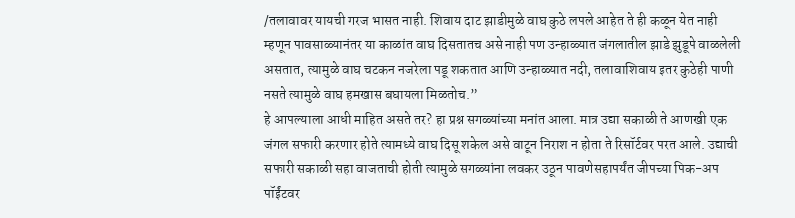/तलावावर यायची गरज भासत नाही. शिवाय दाट झाडीमुळे वाघ कुठे लपले आहेत ते ही कळून येत नाही म्हणून पावसाळ्यानंतर या काळांत वाघ दिसतातच असे नाही पण उन्हाळ्यात जंगलातील झाडे झुडूपे वाळलेली असतात, त्यामुळे वाघ चटकन नजरेला पडू शकतात आणि उन्हाळ्यात नदी, तलावाशिवाय इतर कुठेही पाणी नसते त्यामुळे वाघ हमखास बघायला मिळतोच.”
हे आपल्याला आधी माहित असते तर? हा प्रश्न सगळ्यांच्या मनांत आला. मात्र उद्या सकाळी ते आणखी एक जंगल सफारी करणार होते त्यामध्ये वाघ दिसू शकेल असे वाटून निराश न होता ते रिसॉर्टवर परत आले. उद्याची सफारी सकाळी सहा वाजताची होती त्यामुळे सगळ्यांना लवकर उठून पावणेसहापर्यंत जीपच्या पिक-अप पॉईंटवर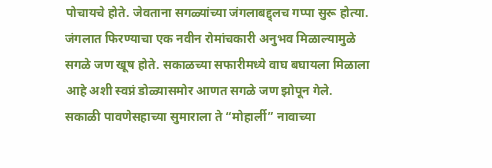पोचायचे होते. जेवताना सगळ्यांच्या जंगलाबद्द्लच गप्पा सुरू होत्या. जंगलात फिरण्याचा एक नवीन रोमांचकारी अनुभव मिळाल्यामुळे सगळे जण खूष होते. सकाळच्या सफारीमध्ये वाघ बघायला मिळाला आहे अशी स्वप्नं डोळ्यासमोर आणत सगळे जण झोपून गेले.
सकाळी पावणेसहाच्या सुमाराला ते “मोहार्ली” नावाच्या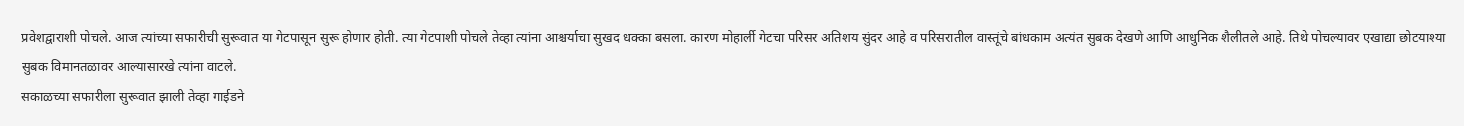प्रवेशद्वाराशी पोचले. आज त्यांच्या सफारीची सुरूवात या गेटपासून सुरू होणार होती. त्या गेटपाशी पोचले तेव्हा त्यांना आश्चर्याचा सुखद धक्का बसला. कारण मोहार्ली गेटचा परिसर अतिशय सुंदर आहे व परिसरातील वास्तूंचे बांधकाम अत्यंत सुबक देखणे आणि आधुनिक शैलीतले आहे. तिथे पोचल्यावर एखाद्या छोटयाश्या सुबक विमानतळावर आल्यासारखे त्यांना वाटले.
सकाळच्या सफारीला सुरूवात झाली तेव्हा गाईडने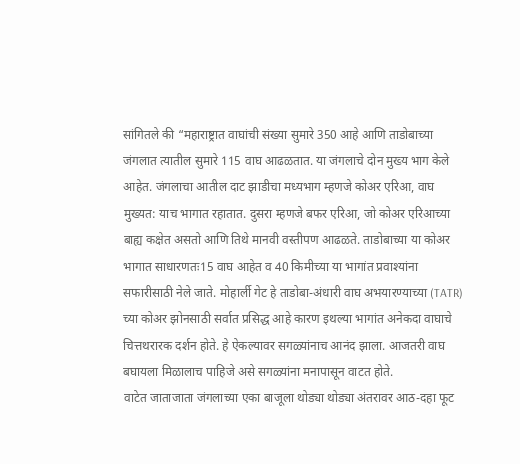सांगितले की “महाराष्ट्रात वाघांची संख्या सुमारे 350 आहे आणि ताडोबाच्या जंगलात त्यातील सुमारे 115 वाघ आढळतात. या जंगलाचे दोन मुख्य भाग केले आहेत. जंगलाचा आतील दाट झाडीचा मध्यभाग म्हणजे कोअर एरिआ, वाघ मुख्यत: याच भागात रहातात. दुसरा म्हणजे बफर एरिआ, जो कोअर एरिआच्या बाह्य कक्षेत असतो आणि तिथे मानवी वस्तीपण आढळते. ताडोबाच्या या कोअर भागात साधारणतः15 वाघ आहेत व 40 किमीच्या या भागांत प्रवाश्यांना सफारीसाठी नेले जाते. मोहार्ली गेट हे ताडोबा-अंधारी वाघ अभयारण्याच्या (TATR) च्या कोअर झोनसाठी सर्वात प्रसिद्ध आहे कारण इथल्या भागांत अनेकदा वाघाचे चित्तथरारक दर्शन होते. हे ऐकल्यावर सगळ्यांनाच आनंद झाला. आजतरी वाघ बघायला मिळालाच पाहिजे असे सगळ्यांना मनापासून वाटत होते.
वाटेत जाताजाता जंगलाच्या एका बाजूला थोड्या थोड्या अंतरावर आठ-दहा फूट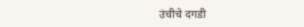उंचीचे दगडी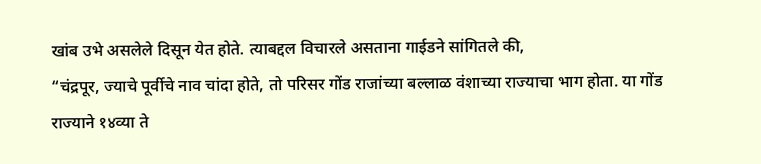खांब उभे असलेले दिसून येत होते. त्याबद्दल विचारले असताना गाईडने सांगितले की,
“चंद्रपूर, ज्याचे पूर्वीचे नाव चांदा होते, तो परिसर गोंड राजांच्या बल्लाळ वंशाच्या राज्याचा भाग होता. या गोंड राज्याने १४व्या ते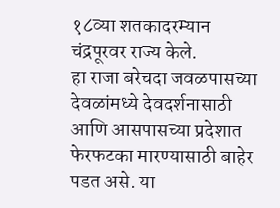१८व्या शतकादरम्यान चंद्रपूरवर राज्य केले.
हा राजा बरेचदा जवळपासच्या देवळांमध्ये देवदर्शनासाठी आणि आसपासच्या प्रदेशात फेरफटका मारण्यासाठी बाहेर पडत असे. या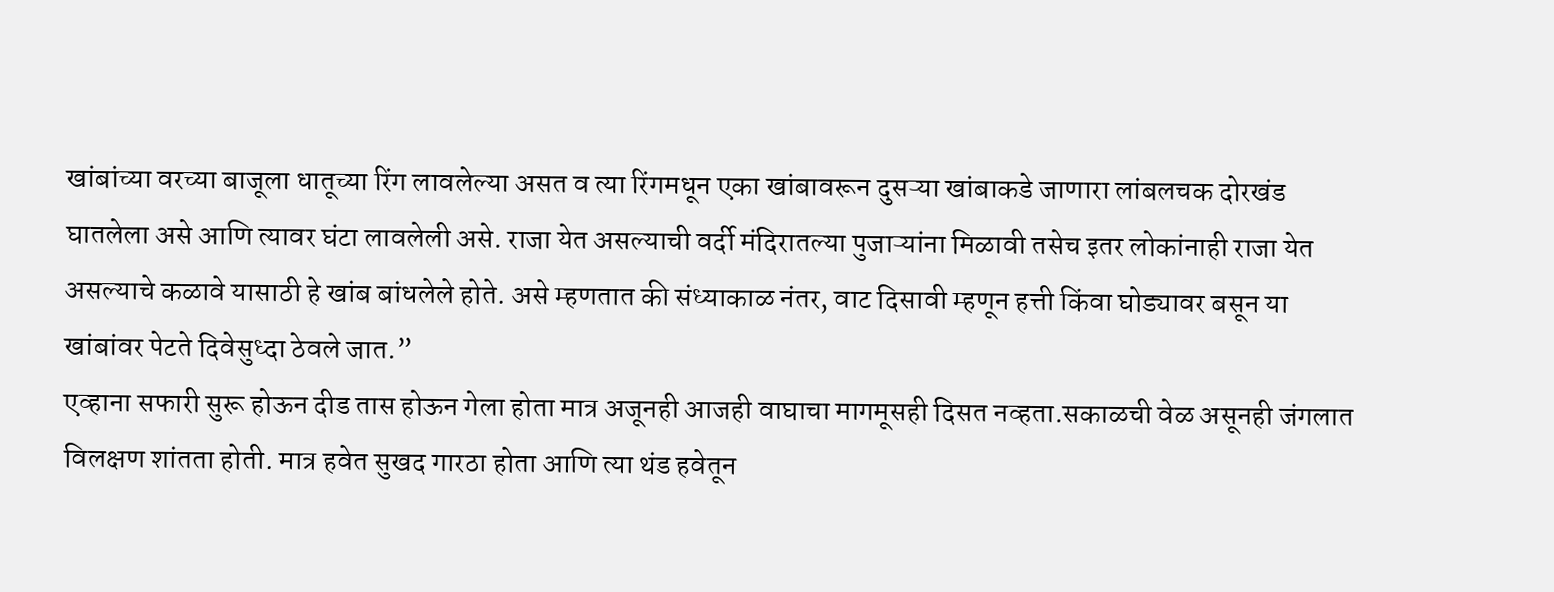खांबांच्या वरच्या बाजूला धातूच्या रिंग लावलेल्या असत व त्या रिंगमधून एका खांबावरून दुसऱ्या खांबाकडे जाणारा लांबलचक दोरखंड घातलेला असे आणि त्यावर घंटा लावलेली असे. राजा येत असल्याची वर्दी मंदिरातल्या पुजाऱ्यांना मिळावी तसेच इतर लोकांनाही राजा येत असल्याचे कळावे यासाठी हे खांब बांधलेले होते. असे म्हणतात की संध्याकाळ नंतर, वाट दिसावी म्हणून हत्ती किंवा घोड्यावर बसून या खांबांवर पेटते दिवेसुध्दा ठेवले जात.”
एव्हाना सफारी सुरू होऊन दीड तास होऊन गेला होता मात्र अजूनही आजही वाघाचा मागमूसही दिसत नव्हता.सकाळची वेळ असूनही जंगलात विलक्षण शांतता होती. मात्र हवेत सुखद गारठा होता आणि त्या थंड हवेतून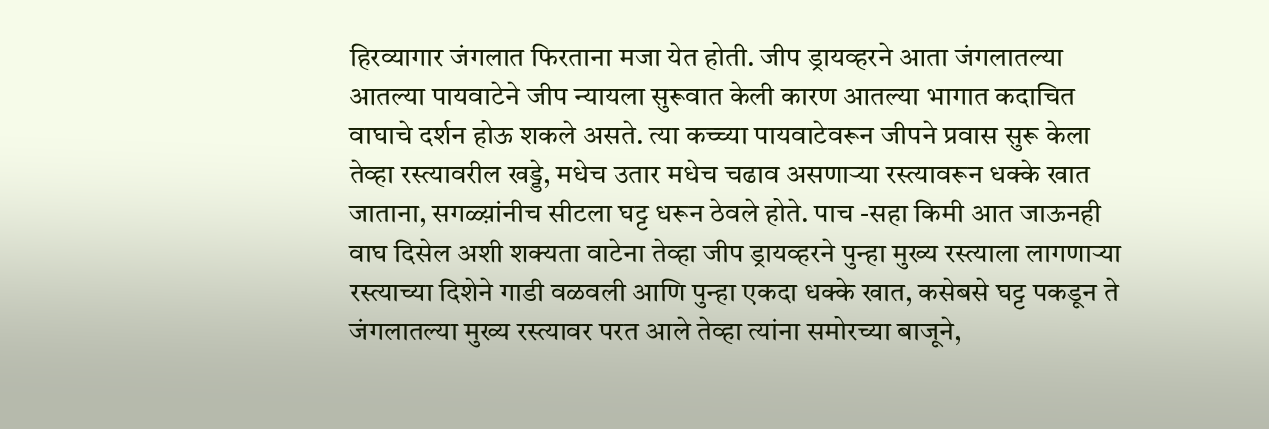हिरव्यागार जंगलात फिरताना मजा येत होती. जीप ड्रायव्हरने आता जंगलातल्या आतल्या पायवाटेने जीप न्यायला सुरूवात केली कारण आतल्या भागात कदाचित वाघाचे दर्शन होऊ शकले असते. त्या कच्च्या पायवाटेवरून जीपने प्रवास सुरू केला तेव्हा रस्त्यावरील खड्डे, मधेच उतार मधेच चढाव असणाऱ्या रस्त्यावरून धक्के खात जाताना, सगळ्य़ांनीच सीटला घट्ट धरून ठेवले होते. पाच -सहा किमी आत जाऊनही वाघ दिसेल अशी शक्यता वाटेना तेव्हा जीप ड्रायव्हरने पुन्हा मुख्य रस्त्याला लागणाऱ्या रस्त्याच्या दिशेने गाडी वळवली आणि पुन्हा एकदा धक्के खात, कसेबसे घट्ट पकडून ते जंगलातल्या मुख्य रस्त्यावर परत आले तेव्हा त्यांना समोरच्या बाजूने,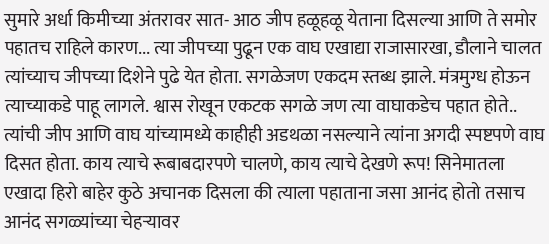सुमारे अर्धा किमीच्या अंतरावर सात- आठ जीप हळूहळू येताना दिसल्या आणि ते समोर पहातच राहिले कारण... त्या जीपच्या पुढून एक वाघ एखाद्या राजासारखा, डौलाने चालत त्यांच्याच जीपच्या दिशेने पुढे येत होता. सगळेजण एकदम स्तब्ध झाले. मंत्रमुग्ध होऊन त्याच्याकडे पाहू लागले. श्वास रोखून एकटक सगळे जण त्या वाघाकडेच पहात होते.. त्यांची जीप आणि वाघ यांच्यामध्ये काहीही अडथळा नसल्याने त्यांना अगदी स्पष्टपणे वाघ दिसत होता. काय त्याचे रूबाबदारपणे चालणे, काय त्याचे देखणे रूप! सिनेमातला एखादा हिरो बाहेर कुठे अचानक दिसला की त्याला पहाताना जसा आनंद होतो तसाच आनंद सगळ्यांच्या चेहऱ्यावर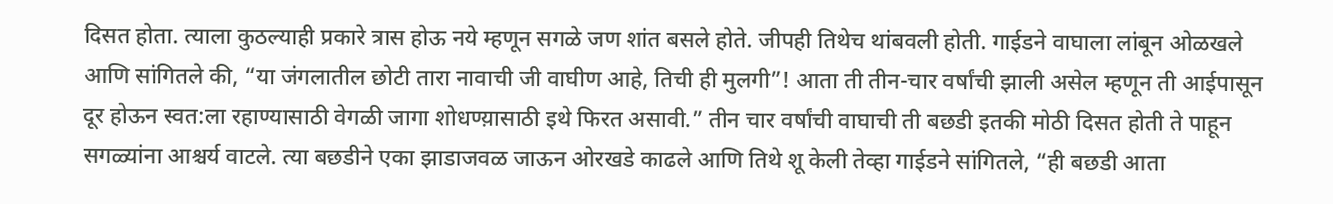दिसत होता. त्याला कुठल्याही प्रकारे त्रास होऊ नये म्हणून सगळे जण शांत बसले होते. जीपही तिथेच थांबवली होती. गाईडने वाघाला लांबून ओळखले आणि सांगितले की, “या जंगलातील छोटी तारा नावाची जी वाघीण आहे, तिची ही मुलगी”! आता ती तीन-चार वर्षांची झाली असेल म्हणून ती आईपासून दूर होऊन स्वत:ला रहाण्यासाठी वेगळी जागा शोधण्य़ासाठी इथे फिरत असावी.” तीन चार वर्षांची वाघाची ती बछडी इतकी मोठी दिसत होती ते पाहून सगळ्यांना आश्चर्य वाटले. त्या बछडीने एका झाडाजवळ जाऊन ओरखडे काढले आणि तिथे शू केली तेव्हा गाईडने सांगितले, “ही बछडी आता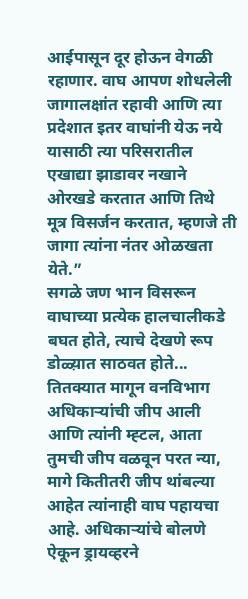आईपासून दूर होऊन वेगळी रहाणार. वाघ आपण शोधलेली जागालक्षांत रहावी आणि त्या प्रदेशात इतर वाघांनी येऊ नये यासाठी त्या परिसरातील एखाद्या झाडावर नखाने ओरखडे करतात आणि तिथे मूत्र विसर्जन करतात, म्हणजे ती जागा त्यांना नंतर ओळखता येते.”
सगळे जण भान विसरून वाघाच्या प्रत्येक हालचालीकडे बघत होते, त्याचे देखणे रूप डोळ्य़ात साठवत होते... तितक्यात मागून वनविभाग अधिकाऱ्यांची जीप आली आणि त्यांनी म्ह्टल, आता तुमची जीप वळवून परत न्या, मागे कितीतरी जीप थांबल्या आहेत त्यांनाही वाघ पहायचा आहे. अधिकाऱ्यांचे बोलणे ऐकून ड्रायव्हरने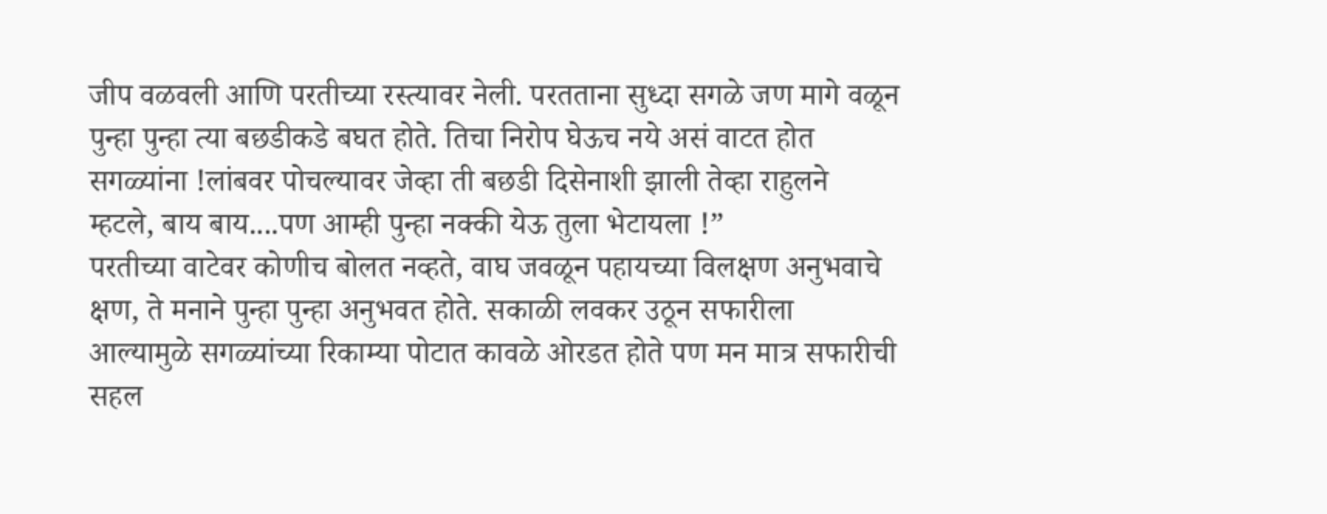जीप वळवली आणि परतीच्या रस्त्यावर नेली. परतताना सुध्दा सगळे जण मागे वळून पुन्हा पुन्हा त्या बछडीकडे बघत होते. तिचा निरोप घेऊच नये असं वाटत होत सगळ्यांना !लांबवर पोचल्यावर जेव्हा ती बछडी दिसेनाशी झाली तेव्हा राहुलने म्हटले, बाय बाय....पण आम्ही पुन्हा नक्की येऊ तुला भेटायला !”
परतीच्या वाटेवर कोणीच बोलत नव्हते, वाघ जवळून पहायच्या विलक्षण अनुभवाचे क्षण, ते मनाने पुन्हा पुन्हा अनुभवत होते. सकाळी लवकर उठून सफारीला आल्यामुळे सगळ्यांच्या रिकाम्या पोटात कावळे ओरडत होते पण मन मात्र सफारीची सहल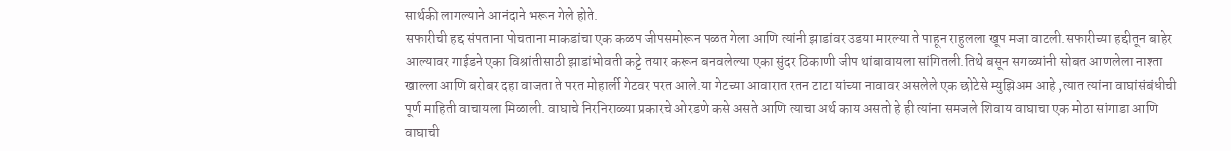सार्थकी लागल्याने आनंदाने भरून गेले होते.
सफारीची हद्द संपताना पोचताना माकडांचा एक कळप जीपसमोरून पळत गेला आणि त्यांनी झाडांवर उडया मारल्या ते पाहून राहुलला खूप मजा वाटली.सफारीच्या हद्दीतून बाहेर आल्यावर गाईडने एका विश्रांतीसाठी झाडांभोवती कट्टे तयार करून बनवलेल्या एका सुंदर ठिकाणी जीप थांबावायला सांगितली.तिथे बसून सगळ्यांनी सोबत आणलेला नाश्ता खाल्ला आणि बरोबर दहा वाजता ते परत मोहार्ली गेटवर परत आले.या गेटच्या आवारात रतन टाटा यांच्या नावावर असलेले एक छोटेसे म्युझिअम आहे ,त्यात त्यांना वाघांसंबंधीची पूर्ण माहिती वाचायला मिळाली. वाघाचे निरनिराळ्या प्रकारचे ओरडणे कसे असते आणि त्याचा अर्थ काय असतो हे ही त्यांना समजले शिवाय वाघाचा एक मोठा सांगाडा आणि वाघाची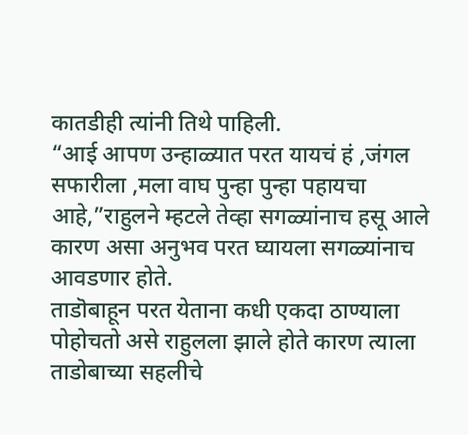कातडीही त्यांनी तिथे पाहिली.
“आई आपण उन्हाळ्यात परत यायचं हं ,जंगल सफारीला ,मला वाघ पुन्हा पुन्हा पहायचा आहे,”राहुलने म्हटले तेव्हा सगळ्यांनाच हसू आले कारण असा अनुभव परत घ्यायला सगळ्यांनाच आवडणार होते.
ताडॊबाहून परत येताना कधी एकदा ठाण्याला पोहोचतो असे राहुलला झाले होते कारण त्याला ताडोबाच्या सहलीचे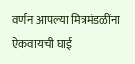वर्णन आपल्या मित्रमंडळींना ऐकवायची घाई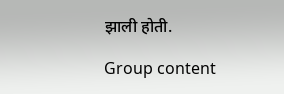झाली होती.

Group content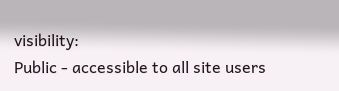visibility:
Public - accessible to all site users